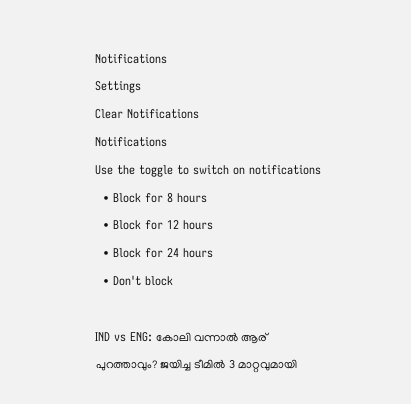Notifications
Settings
Clear Notifications
Notifications
Use the toggle to switch on notifications
  • Block for 8 hours
  • Block for 12 hours
  • Block for 24 hours
  • Don't block

IND vs ENG: കോലി വന്നാല്‍ ആര് പുറത്താവും? ജയിച്ച ടീമില്‍ 3 മാറ്റവുമായി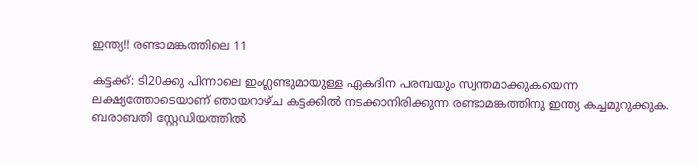ഇന്ത്യ!! രണ്ടാമങ്കത്തിലെ 11

കട്ടക്ക്: ടി20ക്കു പിന്നാലെ ഇംഗ്ലണ്ടുമായുള്ള ഏകദിന പരമ്പയും സ്വന്തമാക്കുകയെന്ന ലക്ഷ്യത്തോടെയാണ് ഞായറാഴ്ച കട്ടക്കില്‍ നടക്കാനിരിക്കുന്ന രണ്ടാമങ്കത്തിനു ഇന്ത്യ കച്ചമുറുക്കുക. ബരാബതി സ്റ്റേഡിയത്തില്‍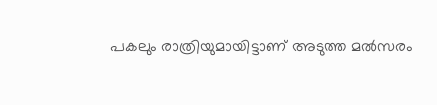പകലും രാത്രിയുമായിട്ടാണ് അടുത്ത മല്‍സരം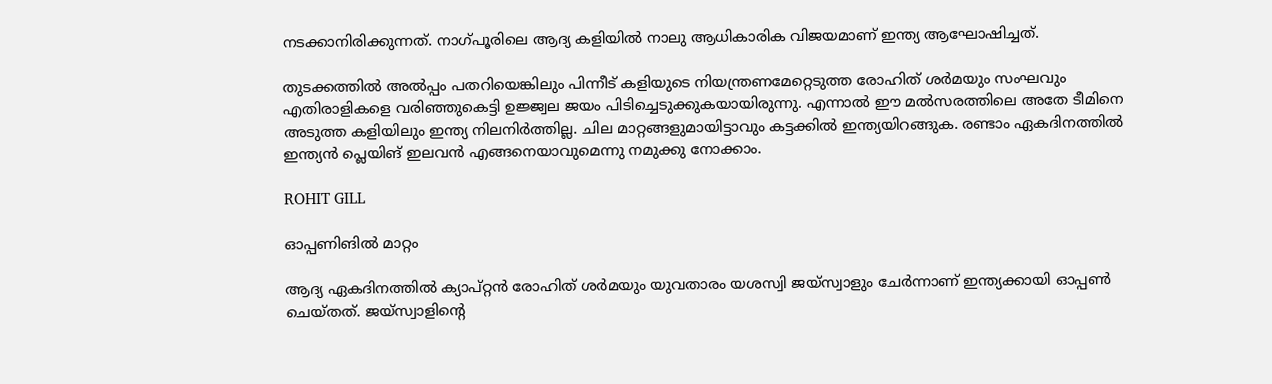നടക്കാനിരിക്കുന്നത്. നാഗ്പൂരിലെ ആദ്യ കളിയില്‍ നാലു ആധികാരിക വിജയമാണ് ഇന്ത്യ ആഘോഷിച്ചത്.

തുടക്കത്തില്‍ അല്‍പ്പം പതറിയെങ്കിലും പിന്നീട് കളിയുടെ നിയന്ത്രണമേറ്റെടുത്ത രോഹിത് ശര്‍മയും സംഘവും എതിരാളികളെ വരിഞ്ഞുകെട്ടി ഉജ്ജ്വല ജയം പിടിച്ചെടുക്കുകയായിരുന്നു. എന്നാല്‍ ഈ മല്‍സരത്തിലെ അതേ ടീമിനെ അടുത്ത കളിയിലും ഇന്ത്യ നിലനിര്‍ത്തില്ല. ചില മാറ്റങ്ങളുമായിട്ടാവും കട്ടക്കില്‍ ഇന്ത്യയിറങ്ങുക. രണ്ടാം ഏകദിനത്തില്‍ ഇന്ത്യന്‍ പ്ലെയിങ് ഇലവന്‍ എങ്ങനെയാവുമെന്നു നമുക്കു നോക്കാം.

ROHIT GILL

ഓപ്പണിങില്‍ മാറ്റം

ആദ്യ ഏകദിനത്തില്‍ ക്യാപ്റ്റന്‍ രോഹിത് ശര്‍മയും യുവതാരം യശസ്വി ജയ്‌സ്വാളും ചേര്‍ന്നാണ് ഇന്ത്യക്കായി ഓപ്പണ്‍ ചെയ്തത്. ജയ്‌സ്വാളിന്റെ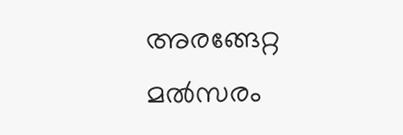അരങ്ങേറ്റ മല്‍സരം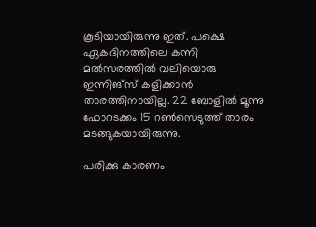കൂടിയായിരുന്നു ഇത്. പക്ഷെ ഏകദിനത്തിലെ കന്നി മല്‍സരത്തില്‍ വലിയൊരു ഇന്നിങ്‌സ് കളിക്കാന്‍ താരത്തിനായില്ല. 22 ബോളില്‍ മൂന്നു ഫോറടക്കം 15 റണ്‍സെടുത്ത് താരം മടങ്ങുകയായിരുന്നു.

പരിക്കു കാരണം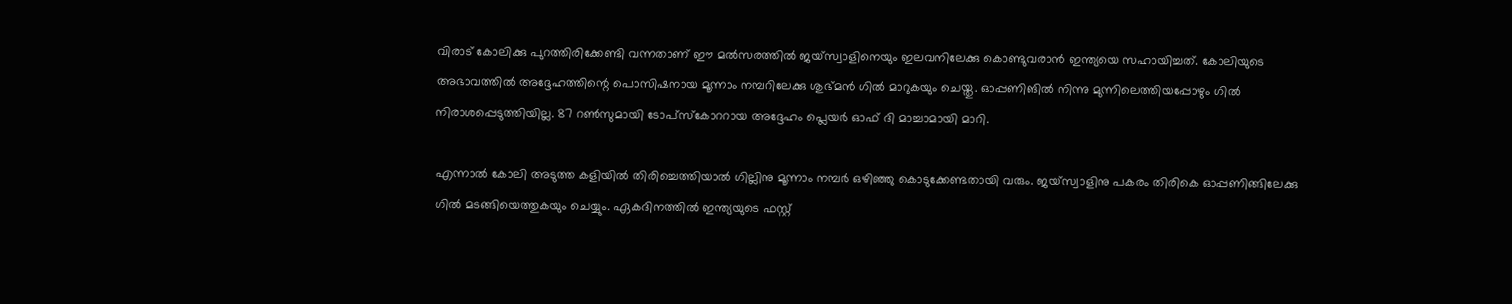വിരാട് കോലിക്കു പുറത്തിരിക്കേണ്ടി വന്നതാണ് ഈ മല്‍സരത്തില്‍ ജയ്‌സ്വാളിനെയും ഇലവനിലേക്കു കൊണ്ടുവരാന്‍ ഇന്ത്യയെ സഹായിച്ചത്. കോലിയുടെ അഭാവത്തില്‍ അദ്ദേഹത്തിന്റെ പൊസിഷനായ മൂന്നാം നമ്പറിലേക്കു ശുഭ്മന്‍ ഗില്‍ മാറുകയും ചെയ്തു. ഓപ്പണിങില്‍ നിന്നു മുന്നിലെത്തിയപ്പോഴും ഗില്‍ നിരാശപ്പെടുത്തിയില്ല. 87 റണ്‍സുമായി ടോപ്‌സ്‌കോററായ അദ്ദേഹം പ്ലെയര്‍ ഓഫ് ദി മാച്ചാമായി മാറി.

എന്നാല്‍ കോലി അടുത്ത കളിയില്‍ തിരിച്ചെത്തിയാല്‍ ഗില്ലിനു മൂന്നാം നമ്പര്‍ ഒഴിഞ്ഞു കൊടുക്കേണ്ടതായി വരും. ജയ്‌സ്വാളിനു പകരം തിരികെ ഓപ്പണിങ്ങിലേക്കു ഗില്‍ മടങ്ങിയെത്തുകയും ചെയ്യും. ഏകദിനത്തില്‍ ഇന്ത്യയുടെ ഫസ്റ്റ്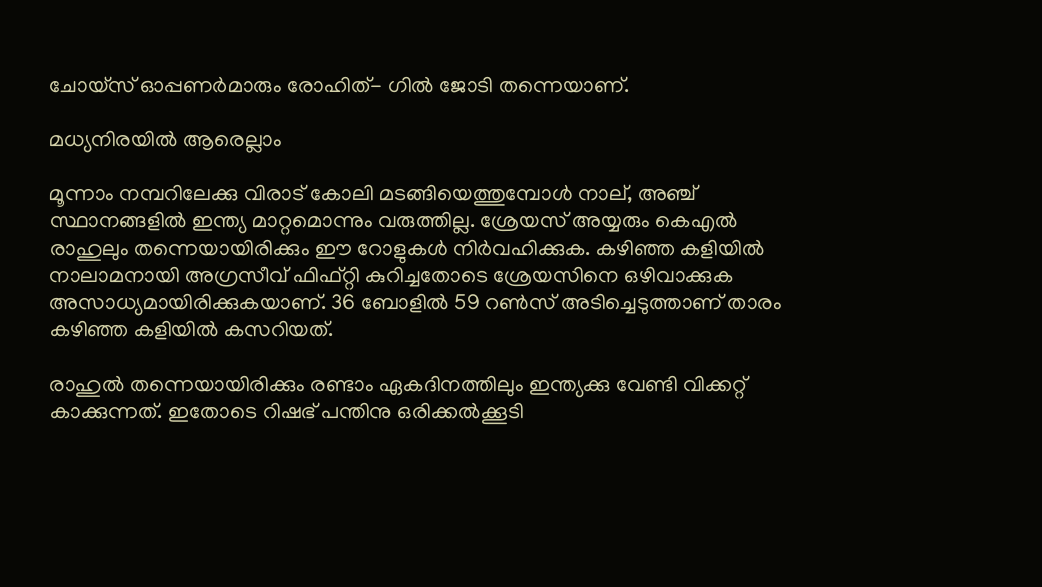ചോയ്‌സ് ഓപ്പണര്‍മാരും രോഹിത്- ഗില്‍ ജോടി തന്നെയാണ്.

മധ്യനിരയില്‍ ആരെല്ലാം

മൂന്നാം നമ്പറിലേക്കു വിരാട് കോലി മടങ്ങിയെത്തുമ്പോള്‍ നാല്, അഞ്ച് സ്ഥാനങ്ങളില്‍ ഇന്ത്യ മാറ്റമൊന്നും വരുത്തില്ല. ശ്രേയസ് അയ്യരും കെഎല്‍ രാഹുലും തന്നെയായിരിക്കും ഈ റോളുകള്‍ നിര്‍വഹിക്കുക. കഴിഞ്ഞ കളിയില്‍ നാലാമനായി അഗ്രസീവ് ഫിഫ്റ്റി കുറിച്ചതോടെ ശ്രേയസിനെ ഒഴിവാക്കുക അസാധ്യമായിരിക്കുകയാണ്. 36 ബോളില്‍ 59 റണ്‍സ് അടിച്ചെടുത്താണ് താരം കഴിഞ്ഞ കളിയില്‍ കസറിയത്.

രാഹുല്‍ തന്നെയായിരിക്കും രണ്ടാം ഏകദിനത്തിലും ഇന്ത്യക്കു വേണ്ടി വിക്കറ്റ് കാക്കുന്നത്. ഇതോടെ റിഷഭ് പന്തിനു ഒരിക്കല്‍ക്കൂടി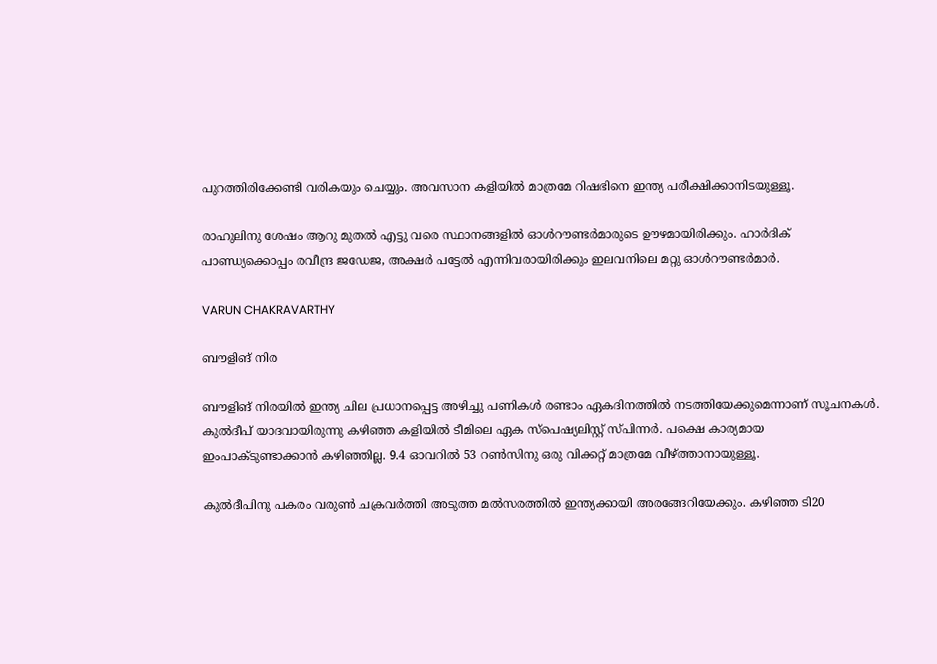പുറത്തിരിക്കേണ്ടി വരികയും ചെയ്യും. അവസാന കളിയില്‍ മാത്രമേ റിഷഭിനെ ഇന്ത്യ പരീക്ഷിക്കാനിടയുള്ളൂ.

രാഹുലിനു ശേഷം ആറു മുതല്‍ എട്ടു വരെ സ്ഥാനങ്ങളില്‍ ഓള്‍റൗണ്ടര്‍മാരുടെ ഊഴമായിരിക്കും. ഹാര്‍ദിക് പാണ്ഡ്യക്കൊപ്പം രവീന്ദ്ര ജഡേജ, അക്ഷര്‍ പട്ടേല്‍ എന്നിവരായിരിക്കും ഇലവനിലെ മറ്റു ഓള്‍റൗണ്ടര്‍മാര്‍.

VARUN CHAKRAVARTHY

ബൗളിങ് നിര

ബൗളിങ് നിരയില്‍ ഇന്ത്യ ചില പ്രധാനപ്പെട്ട അഴിച്ചു പണികള്‍ രണ്ടാം ഏകദിനത്തില്‍ നടത്തിയേക്കുമെന്നാണ് സൂചനകള്‍. കുല്‍ദീപ് യാദവായിരുന്നു കഴിഞ്ഞ കളിയില്‍ ടീമിലെ ഏക സ്‌പെഷ്യലിസ്റ്റ് സ്പിന്നര്‍. പക്ഷെ കാര്യമായ ഇംപാക്ടുണ്ടാക്കാന്‍ കഴിഞ്ഞില്ല. 9.4 ഓവറില്‍ 53 റണ്‍സിനു ഒരു വിക്കറ്റ് മാത്രമേ വീഴ്ത്താനായുള്ളൂ.

കുല്‍ദീപിനു പകരം വരുണ്‍ ചക്രവര്‍ത്തി അടുത്ത മല്‍സരത്തില്‍ ഇന്ത്യക്കായി അരങ്ങേറിയേക്കും. കഴിഞ്ഞ ടി20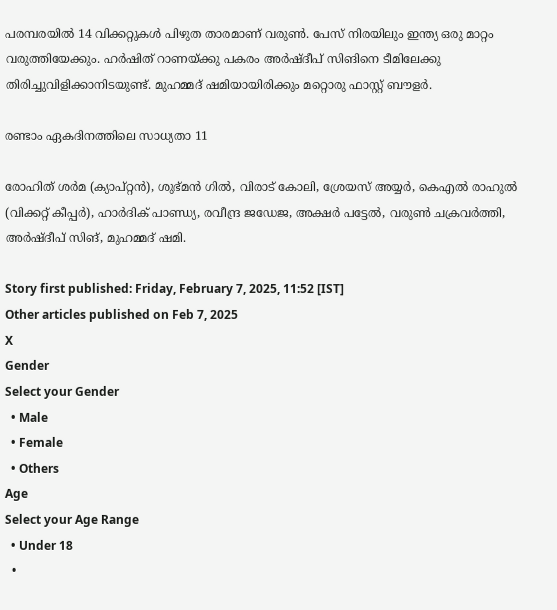പരമ്പരയില്‍ 14 വിക്കറ്റുകള്‍ പിഴുത താരമാണ് വരുണ്‍. പേസ് നിരയിലും ഇന്ത്യ ഒരു മാറ്റം വരുത്തിയേക്കും. ഹര്‍ഷിത് റാണയ്ക്കു പകരം അര്‍ഷ്ദീപ് സിങിനെ ടീമിലേക്കു തിരിച്ചുവിളിക്കാനിടയുണ്ട്. മുഹമ്മദ് ഷമിയായിരിക്കും മറ്റൊരു ഫാസ്റ്റ് ബൗളര്‍.

രണ്ടാം ഏകദിനത്തിലെ സാധ്യതാ 11

രോഹിത് ശര്‍മ (ക്യാപ്റ്റന്‍), ശുഭ്മന്‍ ഗില്‍, വിരാട് കോലി, ശ്രേയസ് അയ്യര്‍, കെഎല്‍ രാഹുല്‍ (വിക്കറ്റ് കീപ്പര്‍), ഹാര്‍ദിക് പാണ്ഡ്യ, രവീന്ദ്ര ജഡേജ, അക്ഷര്‍ പട്ടേല്‍, വരുണ്‍ ചക്രവര്‍ത്തി, അര്‍ഷ്ദീപ് സിങ്, മുഹമ്മദ് ഷമി.

Story first published: Friday, February 7, 2025, 11:52 [IST]
Other articles published on Feb 7, 2025
X
Gender
Select your Gender
  • Male
  • Female
  • Others
Age
Select your Age Range
  • Under 18
  •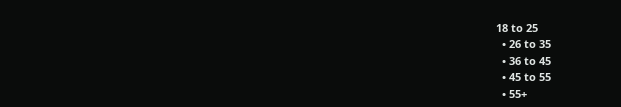18 to 25
  • 26 to 35
  • 36 to 45
  • 45 to 55
  • 55+